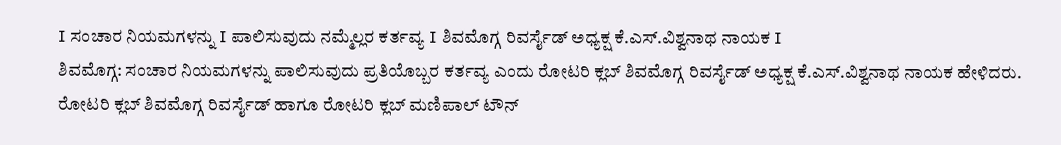I ಸಂಚಾರ ನಿಯಮಗಳನ್ನು I ಪಾಲಿಸುವುದು ನಮ್ಮೆಲ್ಲರ ಕರ್ತವ್ಯ I ಶಿವಮೊಗ್ಗ ರಿವರ್ಸೈಡ್ ಅಧ್ಯಕ್ಷ ಕೆ.ಎಸ್.ವಿಶ್ವನಾಥ ನಾಯಕ I
ಶಿವಮೊಗ್ಗ: ಸಂಚಾರ ನಿಯಮಗಳನ್ನು ಪಾಲಿಸುವುದು ಪ್ರತಿಯೊಬ್ಬರ ಕರ್ತವ್ಯ ಎಂದು ರೋಟರಿ ಕ್ಲಬ್ ಶಿವಮೊಗ್ಗ ರಿವರ್ಸೈಡ್ ಅಧ್ಯಕ್ಷ ಕೆ.ಎಸ್.ವಿಶ್ವನಾಥ ನಾಯಕ ಹೇಳಿದರು.
ರೋಟರಿ ಕ್ಲಬ್ ಶಿವಮೊಗ್ಗ ರಿವರ್ಸೈಡ್ ಹಾಗೂ ರೋಟರಿ ಕ್ಲಬ್ ಮಣಿಪಾಲ್ ಟೌನ್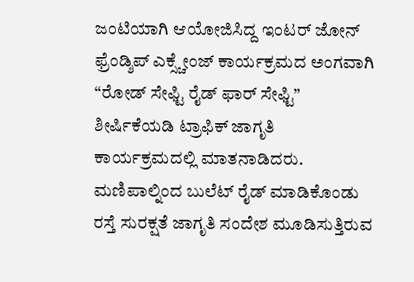ಜಂಟಿಯಾಗಿ ಆಯೋಜಿಸಿದ್ದ ಇಂಟರ್ ಜೋನ್ ಫ್ರೆಂಡ್ಶಿಪ್ ಎಕ್ಸ್ಚೇಂಜ್ ಕಾರ್ಯಕ್ರಮದ ಅಂಗವಾಗಿ “ರೋಡ್ ಸೇಫ್ಟಿ ರೈಡ್ ಫಾರ್ ಸೇಫ್ಟಿ” ಶೀರ್ಷಿಕೆಯಡಿ ಟ್ರಾಫಿಕ್ ಜಾಗೃತಿ ಕಾರ್ಯಕ್ರಮದಲ್ಲಿ ಮಾತನಾಡಿದರು.
ಮಣಿಪಾಲ್ನಿಂದ ಬುಲೆಟ್ ರೈಡ್ ಮಾಡಿಕೊಂಡು ರಸ್ತೆ ಸುರಕ್ಷತೆ ಜಾಗೃತಿ ಸಂದೇಶ ಮೂಡಿಸುತ್ತಿರುವ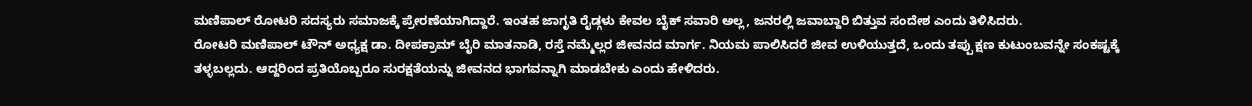ಮಣಿಪಾಲ್ ರೋಟರಿ ಸದಸ್ಯರು ಸಮಾಜಕ್ಕೆ ಪ್ರೇರಣೆಯಾಗಿದ್ದಾರೆ. ಇಂತಹ ಜಾಗೃತಿ ರೈಡ್ಗಳು ಕೇವಲ ಬೈಕ್ ಸವಾರಿ ಅಲ್ಲ, ಜನರಲ್ಲಿ ಜವಾಬ್ದಾರಿ ಬಿತ್ತುವ ಸಂದೇಶ ಎಂದು ತಿಳಿಸಿದರು.
ರೋಟರಿ ಮಣಿಪಾಲ್ ಟೌನ್ ಅಧ್ಯಕ್ಷ ಡಾ. ದೀಪಕ್ರಾಮ್ ಬೈರಿ ಮಾತನಾಡಿ, ರಸ್ತೆ ನಮ್ಮೆಲ್ಲರ ಜೀವನದ ಮಾರ್ಗ. ನಿಯಮ ಪಾಲಿಸಿದರೆ ಜೀವ ಉಳಿಯುತ್ತದೆ, ಒಂದು ತಪ್ಪು ಕ್ಷಣ ಕುಟುಂಬವನ್ನೇ ಸಂಕಷ್ಟಕ್ಕೆ ತಳ್ಳಬಲ್ಲದು. ಆದ್ದರಿಂದ ಪ್ರತಿಯೊಬ್ಬರೂ ಸುರಕ್ಷತೆಯನ್ನು ಜೀವನದ ಭಾಗವನ್ನಾಗಿ ಮಾಡಬೇಕು ಎಂದು ಹೇಳಿದರು.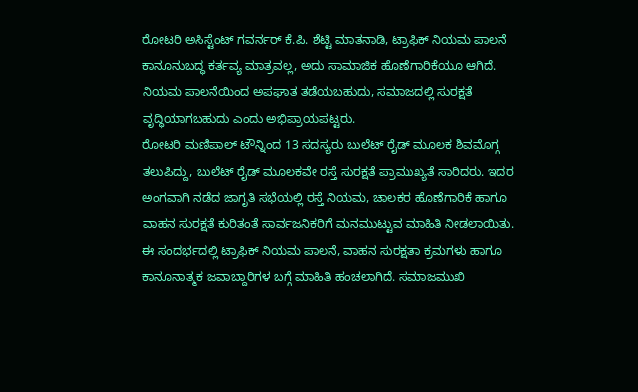ರೋಟರಿ ಅಸಿಸ್ಟೆಂಟ್ ಗವರ್ನರ್ ಕೆ.ಪಿ. ಶೆಟ್ಟಿ ಮಾತನಾಡಿ, ಟ್ರಾಫಿಕ್ ನಿಯಮ ಪಾಲನೆ ಕಾನೂನುಬದ್ಧ ಕರ್ತವ್ಯ ಮಾತ್ರವಲ್ಲ, ಅದು ಸಾಮಾಜಿಕ ಹೊಣೆಗಾರಿಕೆಯೂ ಆಗಿದೆ. ನಿಯಮ ಪಾಲನೆಯಿಂದ ಅಪಘಾತ ತಡೆಯಬಹುದು, ಸಮಾಜದಲ್ಲಿ ಸುರಕ್ಷತೆ ವೃದ್ಧಿಯಾಗಬಹುದು ಎಂದು ಅಭಿಪ್ರಾಯಪಟ್ಟರು.
ರೋಟರಿ ಮಣಿಪಾಲ್ ಟೌನ್ನಿಂದ 13 ಸದಸ್ಯರು ಬುಲೆಟ್ ರೈಡ್ ಮೂಲಕ ಶಿವಮೊಗ್ಗ ತಲುಪಿದ್ದು, ಬುಲೆಟ್ ರೈಡ್ ಮೂಲಕವೇ ರಸ್ತೆ ಸುರಕ್ಷತೆ ಪ್ರಾಮುಖ್ಯತೆ ಸಾರಿದರು. ಇದರ ಅಂಗವಾಗಿ ನಡೆದ ಜಾಗೃತಿ ಸಭೆಯಲ್ಲಿ ರಸ್ತೆ ನಿಯಮ, ಚಾಲಕರ ಹೊಣೆಗಾರಿಕೆ ಹಾಗೂ ವಾಹನ ಸುರಕ್ಷತೆ ಕುರಿತಂತೆ ಸಾರ್ವಜನಿಕರಿಗೆ ಮನಮುಟ್ಟುವ ಮಾಹಿತಿ ನೀಡಲಾಯಿತು.
ಈ ಸಂದರ್ಭದಲ್ಲಿ ಟ್ರಾಫಿಕ್ ನಿಯಮ ಪಾಲನೆ, ವಾಹನ ಸುರಕ್ಷತಾ ಕ್ರಮಗಳು ಹಾಗೂ ಕಾನೂನಾತ್ಮಕ ಜವಾಬ್ದಾರಿಗಳ ಬಗ್ಗೆ ಮಾಹಿತಿ ಹಂಚಲಾಗಿದೆ. ಸಮಾಜಮುಖಿ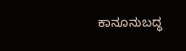ಕಾನೂನುಬದ್ಧ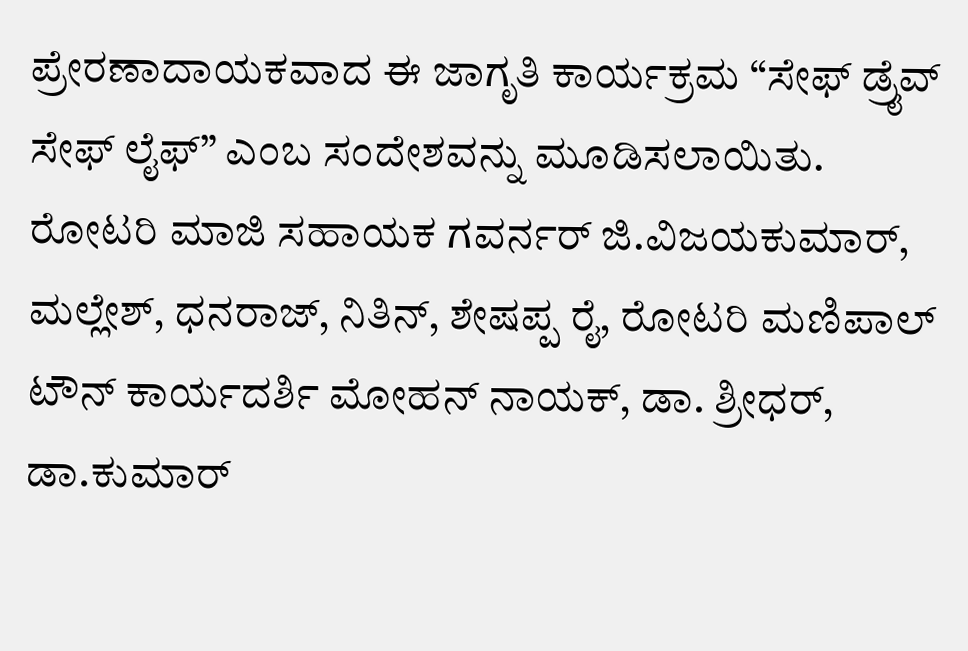ಪ್ರೇರಣಾದಾಯಕವಾದ ಈ ಜಾಗೃತಿ ಕಾರ್ಯಕ್ರಮ “ಸೇಫ್ ಡ್ರೈವ್ ಸೇಫ್ ಲೈಫ್” ಎಂಬ ಸಂದೇಶವನ್ನು ಮೂಡಿಸಲಾಯಿತು.
ರೋಟರಿ ಮಾಜಿ ಸಹಾಯಕ ಗವರ್ನರ್ ಜಿ.ವಿಜಯಕುಮಾರ್, ಮಲ್ಲೇಶ್, ಧನರಾಜ್, ನಿತಿನ್, ಶೇಷಪ್ಪ ರೈ, ರೋಟರಿ ಮಣಿಪಾಲ್ ಟೌನ್ ಕಾರ್ಯದರ್ಶಿ ಮೋಹನ್ ನಾಯಕ್, ಡಾ. ಶ್ರೀಧರ್, ಡಾ.ಕುಮಾರ್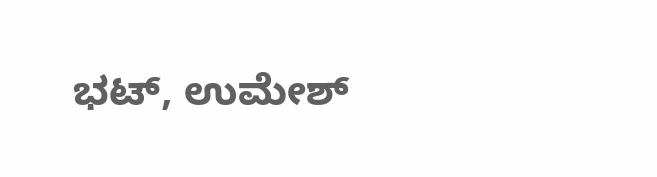ಭಟ್, ಉಮೇಶ್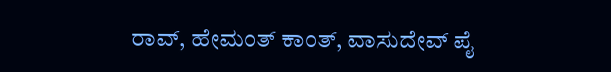ರಾವ್, ಹೇಮಂತ್ ಕಾಂತ್, ವಾಸುದೇವ್ ಪೈ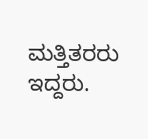ಮತ್ತಿತರರು ಇದ್ದರು.